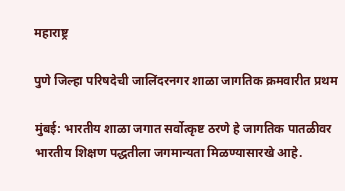महाराष्ट्र

पुणे जिल्हा परिषदेची जालिंदरनगर शाळा जागतिक क्रमवारीत प्रथम

मुंबई: भारतीय शाळा जगात सर्वोत्कृष्ट ठरणे हे जागतिक पातळीवर भारतीय शिक्षण पद्धतीला जगमान्यता मिळण्यासारखे आहे.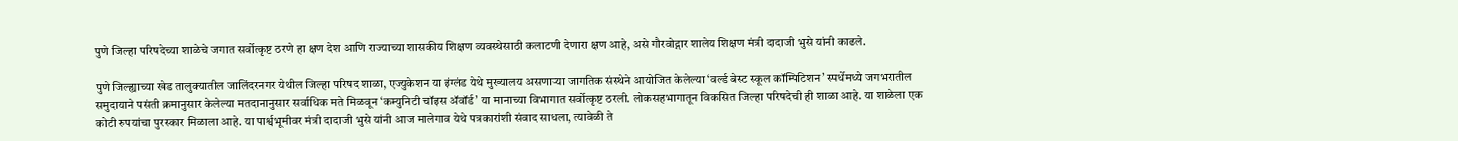पुणे जिल्हा परिषदेच्या शाळेचे जगात सर्वोत्कृष्ट ठरणे हा क्षण देश आणि राज्याच्या शासकीय शिक्षण व्यवस्थेसाठी कलाटणी देणारा क्षण आहे, असे गौरवोद्गार शालेय शिक्षण मंत्री दादाजी भुसे यांनी काढले.

पुणे जिल्ह्याच्या खेड तालुक्यातील जालिंदरनगर येथील जिल्हा परिषद शाळा, एज्युकेशन या इंग्लंड येथे मुख्यालय असणाऱ्या जागतिक संस्थेने आयोजित केलेल्या ‘वर्ल्ड बेस्ट स्कूल कॉम्पिटिशन’ स्पर्धेमध्ये जगभरातील समुदायाने पसंती क्रमानुसार केलेल्या मतदानानुसार सर्वाधिक मते मिळवून ‘कम्युनिटी चॉइस ॲवॉर्ड’ या मानाच्या विभागात सर्वोत्कृष्ट ठरली. लोकसहभागातून विकसित जिल्हा परिषदेची ही शाळा आहे. या शाळेला एक कोटी रुपयांचा पुरस्कार मिळाला आहे. या पार्श्वभूमीवर मंत्री दादाजी भुसे यांनी आज मालेगाव येथे पत्रकारांशी संवाद साधला, त्यावेळी ते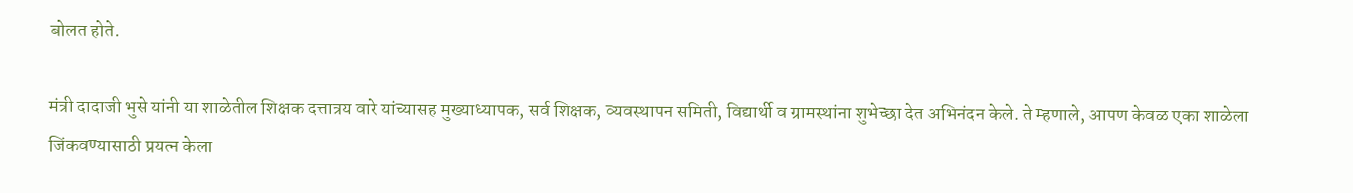बोलत होते.

मंत्री दादाजी भुसे यांनी या शाळेतील शिक्षक दत्तात्रय वारे यांच्यासह मुख्याध्यापक, सर्व शिक्षक, व्यवस्थापन समिती, विद्यार्थी व ग्रामस्थांना शुभेच्छा देत अभिनंदन केले. ते म्हणाले, आपण केवळ एका शाळेला जिंकवण्यासाठी प्रयत्न केला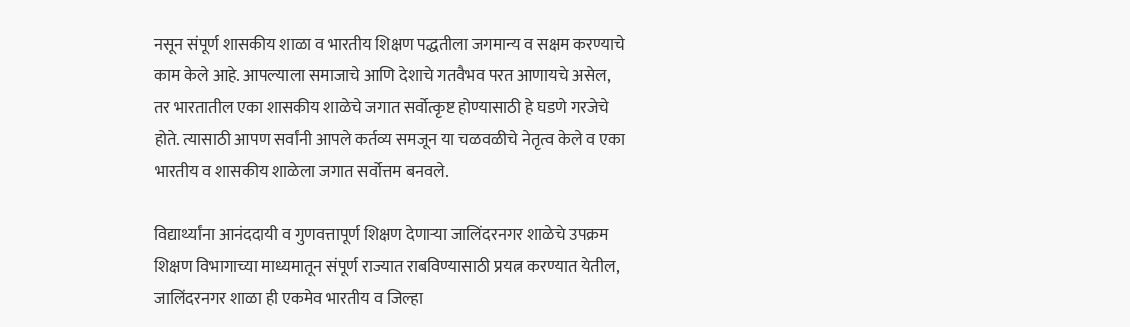नसून संपूर्ण शासकीय शाळा व भारतीय शिक्षण पद्धतीला जगमान्य व सक्षम करण्याचे काम केले आहे. आपल्याला समाजाचे आणि देशाचे गतवैभव परत आणायचे असेल, तर भारतातील एका शासकीय शाळेचे जगात सर्वोत्कृष्ट होण्यासाठी हे घडणे गरजेचे होते. त्यासाठी आपण सर्वांनी आपले कर्तव्य समजून या चळवळीचे नेतृत्व केले व एका भारतीय व शासकीय शाळेला जगात सर्वोत्तम बनवले.

विद्यार्थ्यांना आनंददायी व गुणवत्तापूर्ण शिक्षण देणाऱ्या जालिंदरनगर शाळेचे उपक्रम शिक्षण विभागाच्या माध्यमातून संपूर्ण राज्यात राबविण्यासाठी प्रयत्न करण्यात येतील, जालिंदरनगर शाळा ही एकमेव भारतीय व जिल्हा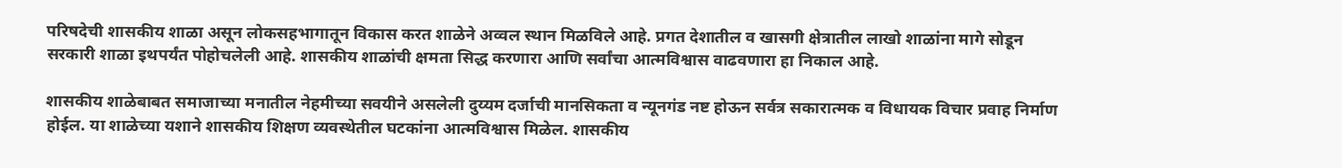परिषदेची शासकीय शाळा असून लोकसहभागातून विकास करत शाळेने अव्वल स्थान मिळविले आहे. प्रगत देशातील व खासगी क्षेत्रातील लाखो शाळांना मागे सोडून सरकारी शाळा इथपर्यंत पोहोचलेली आहे. शासकीय शाळांची क्षमता सिद्ध करणारा आणि सर्वांचा आत्मविश्वास वाढवणारा हा निकाल आहे.

शासकीय शाळेबाबत समाजाच्या मनातील नेहमीच्या सवयीने असलेली दुय्यम दर्जाची मानसिकता व न्यूनगंड नष्ट होऊन सर्वत्र सकारात्मक व विधायक विचार प्रवाह निर्माण होईल. या शाळेच्या यशाने शासकीय शिक्षण व्यवस्थेतील घटकांना आत्मविश्वास मिळेल. शासकीय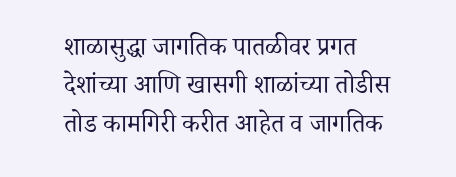शाळासुद्धा जागतिक पातळीवर प्रगत देशांच्या आणि खासगी शाळांच्या तोडीस तोड कामगिरी करीत आहेत व जागतिक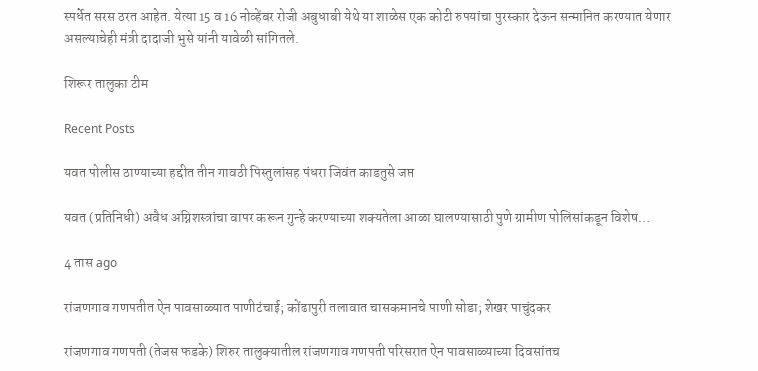स्पर्धेत सरस ठरत आहेत. येत्या 15 व 16 नोव्हेंबर रोजी अबुधाबी येथे या शाळेस एक कोटी रुपयांचा पुरस्कार देऊन सन्मानित करण्यात येणार असल्याचेही मंत्री दादाजी भुसे यांनी यावेळी सांगितले.

शिरूर तालुका टीम

Recent Posts

यवत पोलीस ठाण्याच्या हद्दीत तीन गावठी पिस्तुलांसह पंधरा जिवंत काडतुसे जप्त

यवत (प्रतिनिधी) अवैध अग्निशस्त्रांचा वापर करून गुन्हे करण्याच्या शक्यतेला आळा घालण्यासाठी पुणे ग्रामीण पोलिसांकडून विशेष…

4 तास ago

रांजणगाव गणपतीत ऐन पावसाळ्यात पाणीटंचाई; कोंढापुरी तलावात चासकमानचे पाणी सोडा; शेखर पाचुंदकर

रांजणगाव गणपती (तेजस फडके) शिरुर तालुक्यातील रांजणगाव गणपती परिसरात ऐन पावसाळ्याच्या दिवसांतच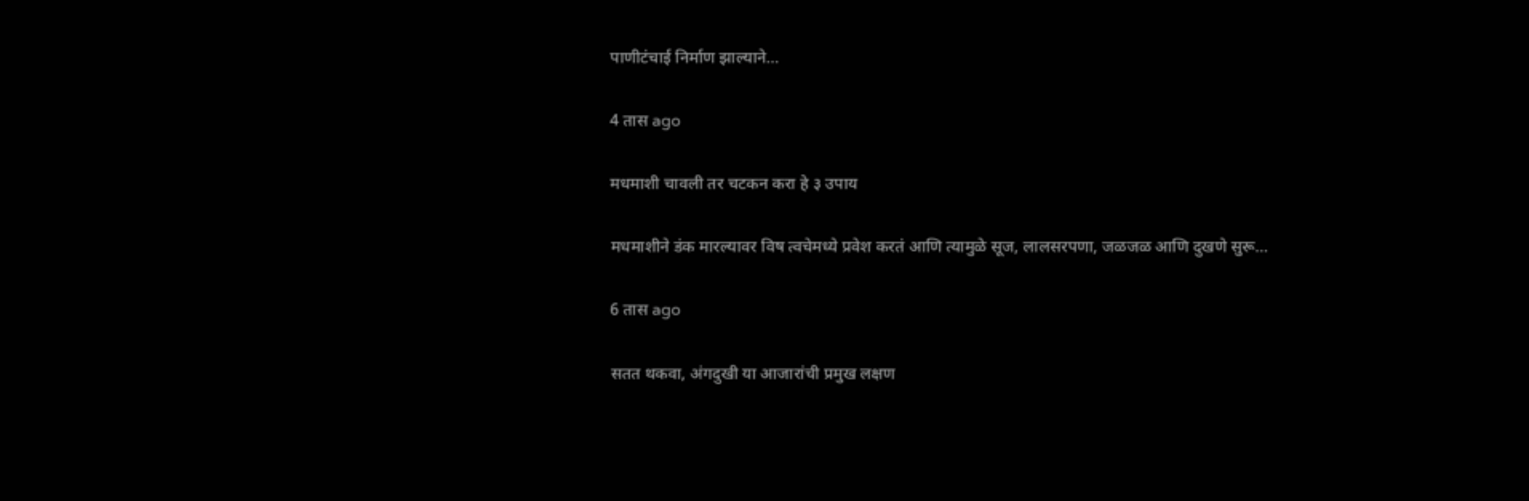पाणीटंचाई निर्माण झाल्याने…

4 तास ago

मधमाशी चावली तर चटकन करा हे ३ उपाय

मधमाशीने डंक मारल्यावर विष त्वचेमध्ये प्रवेश करतं आणि त्यामुळे सूज, लालसरपणा, जळजळ आणि दुखणे सुरू…

6 तास ago

सतत थकवा, अंगदुखी या आजारांची प्रमुख लक्षण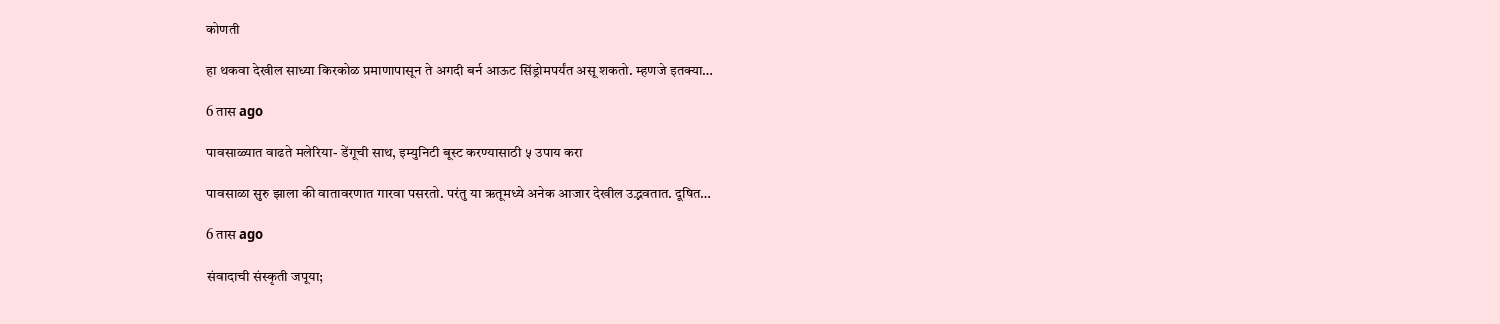कोणती

हा थकवा देखील साध्या किरकोळ प्रमाणापासून ते अगदी बर्न आऊट सिंड्रोमपर्यंत असू शकतो. म्हणजे इतक्या…

6 तास ago

पावसाळ्यात वाढते मलेरिया- डेंगूची साथ, इम्युनिटी बूस्ट करण्यासाठी ५ उपाय करा

पावसाळा सुरु झाला की वातावरणात गारवा पसरतो. परंतु या ऋतूमध्ये अनेक आजार देखील उद्भवतात. दूषित…

6 तास ago

संवादाची संस्कृती जपूया;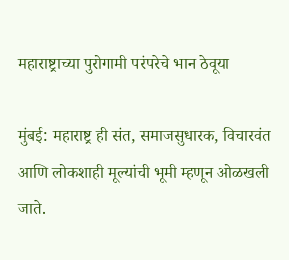महाराष्ट्राच्या पुरोगामी परंपरेचे भान ठेवूया

मुंबई: महाराष्ट्र ही संत, समाजसुधारक, विचारवंत आणि लोकशाही मूल्यांची भूमी म्हणून ओळखली जाते.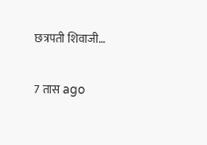छत्रपती शिवाजी…

7 तास ago